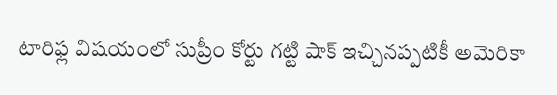టారిఫ్ల విషయంలో సుప్రీం కోర్టు గట్టి షాక్ ఇచ్చినప్పటికీ అమెరికా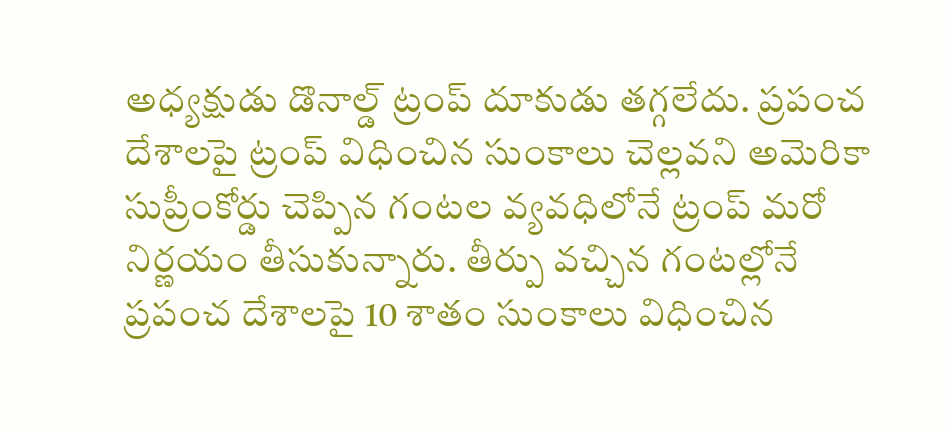అధ్యక్షుడు డొనాల్డ్ ట్రంప్ దూకుడు తగ్గలేదు. ప్రపంచ దేశాలపై ట్రంప్ విధించిన సుంకాలు చెల్లవని అమెరికా సుప్రీంకోర్డు చెప్పిన గంటల వ్యవధిలోనే ట్రంప్ మరో నిర్ణయం తీసుకున్నారు. తీర్పు వచ్చిన గంటల్లోనే ప్రపంచ దేశాలపై 10 శాతం సుంకాలు విధించిన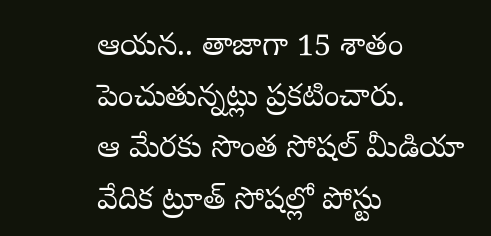ఆయన.. తాజాగా 15 శాతం పెంచుతున్నట్లు ప్రకటించారు.
ఆ మేరకు సొంత సోషల్ మీడియా వేదిక ట్రూత్ సోషల్లో పోస్టు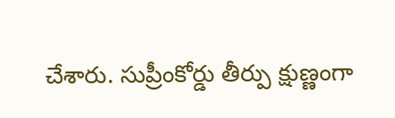చేశారు. సుప్రీంకోర్డు తీర్పు క్షుణ్ణంగా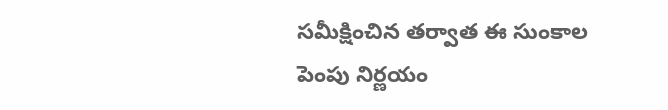సమీక్షించిన తర్వాత ఈ సుంకాల పెంపు నిర్ణయం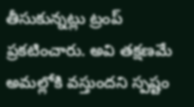తీసుకున్నట్లు ట్రంప్ ప్రకటించారు. అవి తక్షణమే అమల్లోకి వస్తుందని స్పష్టం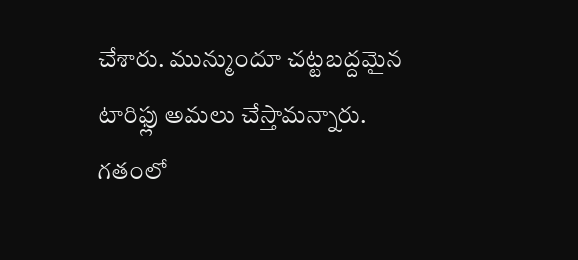చేశారు. మున్ముందూ చట్టబద్దమైన టారిఫ్లు అమలు చేస్తామన్నారు. గతంలో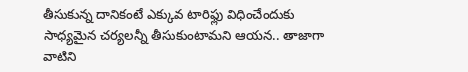తీసుకున్న దానికంటే ఎక్కువ టారిఫ్లు విధించేందుకు సాధ్యమైన చర్యలన్నీ తీసుకుంటామని ఆయన.. తాజాగా వాటిని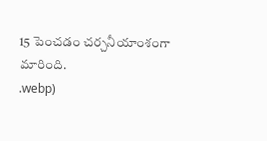15 పెంచడం చర్చనీయాంశంగా మారింది.
.webp)